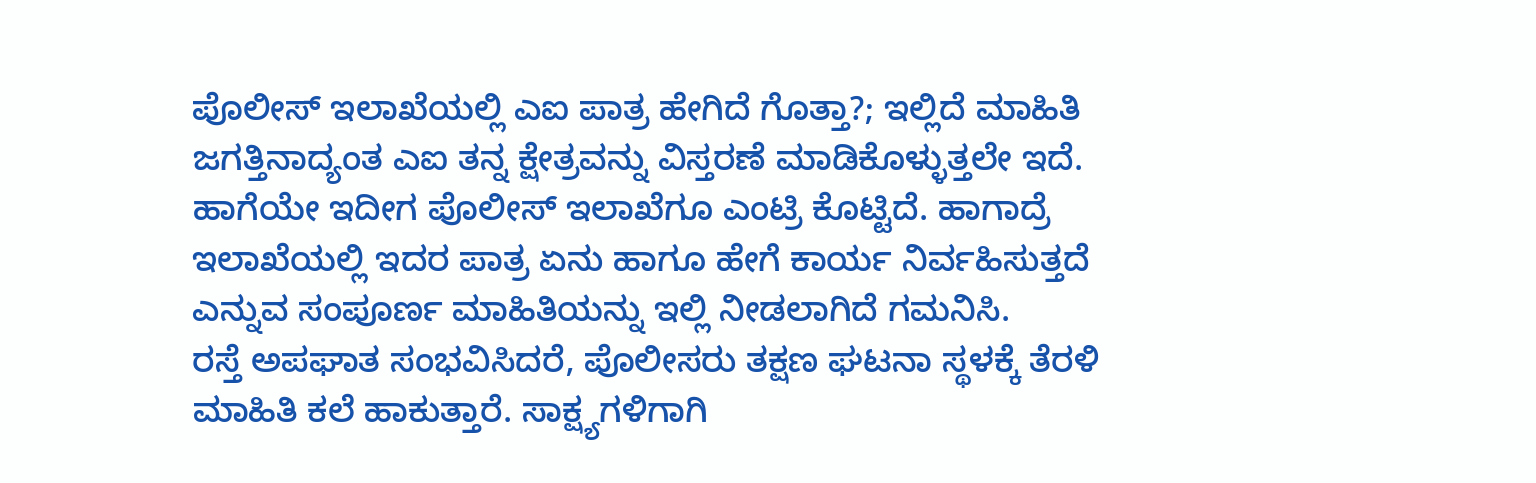ಪೊಲೀಸ್ ಇಲಾಖೆಯಲ್ಲಿ ಎಐ ಪಾತ್ರ ಹೇಗಿದೆ ಗೊತ್ತಾ?; ಇಲ್ಲಿದೆ ಮಾಹಿತಿ
ಜಗತ್ತಿನಾದ್ಯಂತ ಎಐ ತನ್ನ ಕ್ಷೇತ್ರವನ್ನು ವಿಸ್ತರಣೆ ಮಾಡಿಕೊಳ್ಳುತ್ತಲೇ ಇದೆ. ಹಾಗೆಯೇ ಇದೀಗ ಪೊಲೀಸ್ ಇಲಾಖೆಗೂ ಎಂಟ್ರಿ ಕೊಟ್ಟಿದೆ. ಹಾಗಾದ್ರೆ ಇಲಾಖೆಯಲ್ಲಿ ಇದರ ಪಾತ್ರ ಏನು ಹಾಗೂ ಹೇಗೆ ಕಾರ್ಯ ನಿರ್ವಹಿಸುತ್ತದೆ ಎನ್ನುವ ಸಂಪೂರ್ಣ ಮಾಹಿತಿಯನ್ನು ಇಲ್ಲಿ ನೀಡಲಾಗಿದೆ ಗಮನಿಸಿ.
ರಸ್ತೆ ಅಪಘಾತ ಸಂಭವಿಸಿದರೆ, ಪೊಲೀಸರು ತಕ್ಷಣ ಘಟನಾ ಸ್ಥಳಕ್ಕೆ ತೆರಳಿ ಮಾಹಿತಿ ಕಲೆ ಹಾಕುತ್ತಾರೆ. ಸಾಕ್ಷ್ಯಗಳಿಗಾಗಿ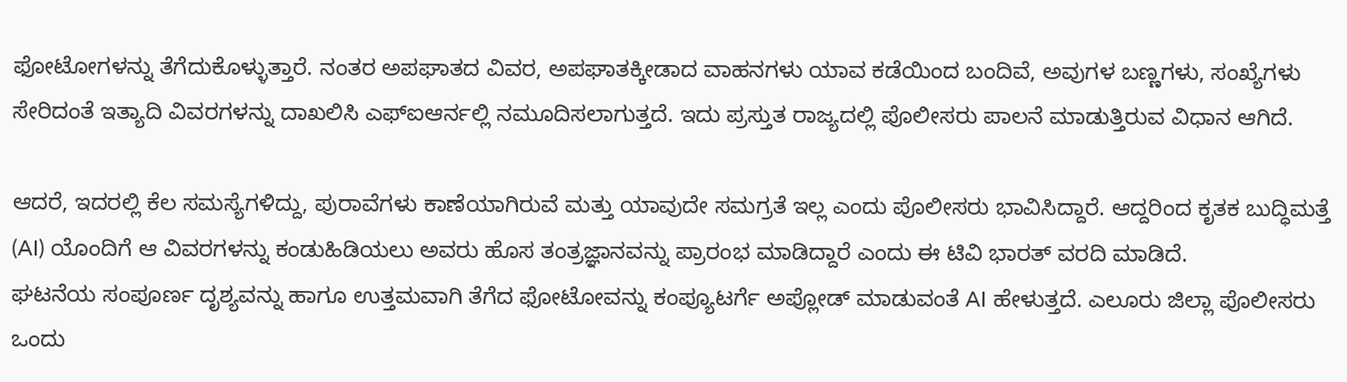ಫೋಟೋಗಳನ್ನು ತೆಗೆದುಕೊಳ್ಳುತ್ತಾರೆ. ನಂತರ ಅಪಘಾತದ ವಿವರ, ಅಪಘಾತಕ್ಕೀಡಾದ ವಾಹನಗಳು ಯಾವ ಕಡೆಯಿಂದ ಬಂದಿವೆ, ಅವುಗಳ ಬಣ್ಣಗಳು, ಸಂಖ್ಯೆಗಳು ಸೇರಿದಂತೆ ಇತ್ಯಾದಿ ವಿವರಗಳನ್ನು ದಾಖಲಿಸಿ ಎಫ್ಐಆರ್ನಲ್ಲಿ ನಮೂದಿಸಲಾಗುತ್ತದೆ. ಇದು ಪ್ರಸ್ತುತ ರಾಜ್ಯದಲ್ಲಿ ಪೊಲೀಸರು ಪಾಲನೆ ಮಾಡುತ್ತಿರುವ ವಿಧಾನ ಆಗಿದೆ.

ಆದರೆ, ಇದರಲ್ಲಿ ಕೆಲ ಸಮಸ್ಯೆಗಳಿದ್ದು, ಪುರಾವೆಗಳು ಕಾಣೆಯಾಗಿರುವೆ ಮತ್ತು ಯಾವುದೇ ಸಮಗ್ರತೆ ಇಲ್ಲ ಎಂದು ಪೊಲೀಸರು ಭಾವಿಸಿದ್ದಾರೆ. ಆದ್ದರಿಂದ ಕೃತಕ ಬುದ್ಧಿಮತ್ತೆ (AI) ಯೊಂದಿಗೆ ಆ ವಿವರಗಳನ್ನು ಕಂಡುಹಿಡಿಯಲು ಅವರು ಹೊಸ ತಂತ್ರಜ್ಞಾನವನ್ನು ಪ್ರಾರಂಭ ಮಾಡಿದ್ದಾರೆ ಎಂದು ಈ ಟಿವಿ ಭಾರತ್ ವರದಿ ಮಾಡಿದೆ.
ಘಟನೆಯ ಸಂಪೂರ್ಣ ದೃಶ್ಯವನ್ನು ಹಾಗೂ ಉತ್ತಮವಾಗಿ ತೆಗೆದ ಫೋಟೋವನ್ನು ಕಂಪ್ಯೂಟರ್ಗೆ ಅಪ್ಲೋಡ್ ಮಾಡುವಂತೆ AI ಹೇಳುತ್ತದೆ. ಎಲೂರು ಜಿಲ್ಲಾ ಪೊಲೀಸರು ಒಂದು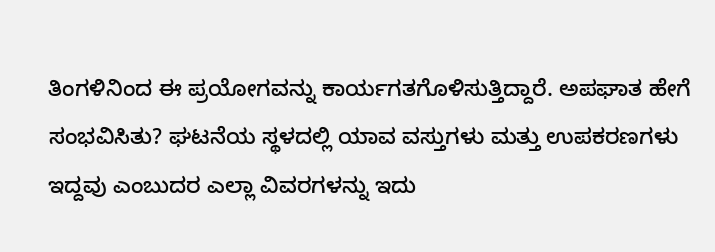ತಿಂಗಳಿನಿಂದ ಈ ಪ್ರಯೋಗವನ್ನು ಕಾರ್ಯಗತಗೊಳಿಸುತ್ತಿದ್ದಾರೆ. ಅಪಘಾತ ಹೇಗೆ ಸಂಭವಿಸಿತು? ಘಟನೆಯ ಸ್ಥಳದಲ್ಲಿ ಯಾವ ವಸ್ತುಗಳು ಮತ್ತು ಉಪಕರಣಗಳು ಇದ್ದವು ಎಂಬುದರ ಎಲ್ಲಾ ವಿವರಗಳನ್ನು ಇದು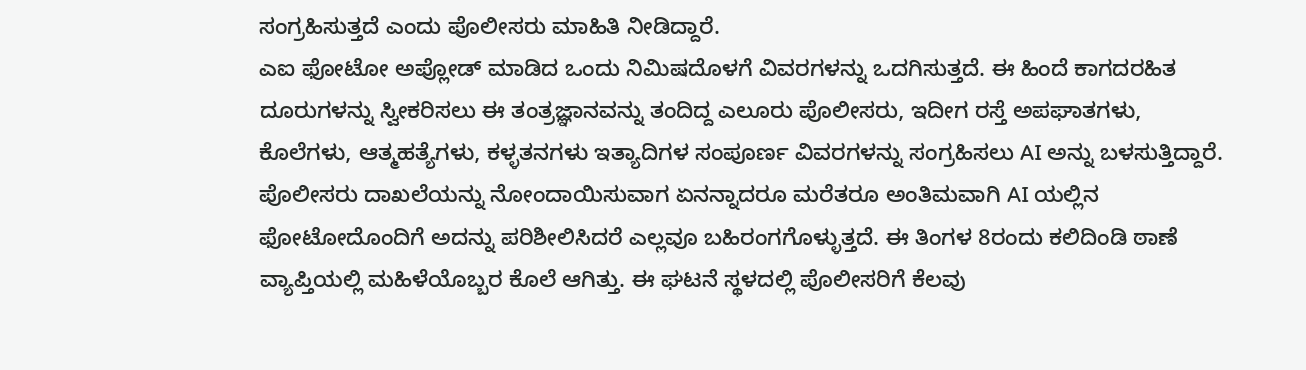ಸಂಗ್ರಹಿಸುತ್ತದೆ ಎಂದು ಪೊಲೀಸರು ಮಾಹಿತಿ ನೀಡಿದ್ದಾರೆ.
ಎಐ ಫೋಟೋ ಅಪ್ಲೋಡ್ ಮಾಡಿದ ಒಂದು ನಿಮಿಷದೊಳಗೆ ವಿವರಗಳನ್ನು ಒದಗಿಸುತ್ತದೆ. ಈ ಹಿಂದೆ ಕಾಗದರಹಿತ ದೂರುಗಳನ್ನು ಸ್ವೀಕರಿಸಲು ಈ ತಂತ್ರಜ್ಞಾನವನ್ನು ತಂದಿದ್ದ ಎಲೂರು ಪೊಲೀಸರು, ಇದೀಗ ರಸ್ತೆ ಅಪಘಾತಗಳು, ಕೊಲೆಗಳು, ಆತ್ಮಹತ್ಯೆಗಳು, ಕಳ್ಳತನಗಳು ಇತ್ಯಾದಿಗಳ ಸಂಪೂರ್ಣ ವಿವರಗಳನ್ನು ಸಂಗ್ರಹಿಸಲು AI ಅನ್ನು ಬಳಸುತ್ತಿದ್ದಾರೆ.
ಪೊಲೀಸರು ದಾಖಲೆಯನ್ನು ನೋಂದಾಯಿಸುವಾಗ ಏನನ್ನಾದರೂ ಮರೆತರೂ ಅಂತಿಮವಾಗಿ AI ಯಲ್ಲಿನ ಫೋಟೋದೊಂದಿಗೆ ಅದನ್ನು ಪರಿಶೀಲಿಸಿದರೆ ಎಲ್ಲವೂ ಬಹಿರಂಗಗೊಳ್ಳುತ್ತದೆ. ಈ ತಿಂಗಳ 8ರಂದು ಕಲಿದಿಂಡಿ ಠಾಣೆ ವ್ಯಾಪ್ತಿಯಲ್ಲಿ ಮಹಿಳೆಯೊಬ್ಬರ ಕೊಲೆ ಆಗಿತ್ತು. ಈ ಘಟನೆ ಸ್ಥಳದಲ್ಲಿ ಪೊಲೀಸರಿಗೆ ಕೆಲವು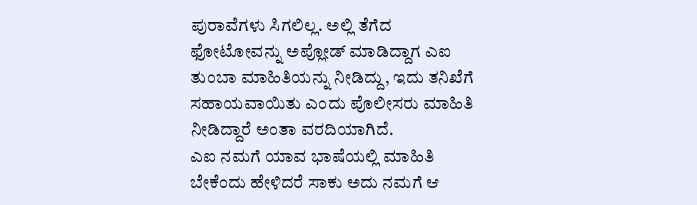ಪುರಾವೆಗಳು ಸಿಗಲಿಲ್ಲ. ಅಲ್ಲಿ ತೆಗೆದ ಫೋಟೋವನ್ನು ಅಪ್ಲೋಡ್ ಮಾಡಿದ್ದಾಗ ಎಐ ತುಂಬಾ ಮಾಹಿತಿಯನ್ನು ನೀಡಿದ್ದು, ಇದು ತನಿಖೆಗೆ ಸಹಾಯವಾಯಿತು ಎಂದು ಪೊಲೀಸರು ಮಾಹಿತಿ ನೀಡಿದ್ದಾರೆ ಅಂತಾ ವರದಿಯಾಗಿದೆ.
ಎಐ ನಮಗೆ ಯಾವ ಭಾಷೆಯಲ್ಲಿ ಮಾಹಿತಿ ಬೇಕೆಂದು ಹೇಳಿದರೆ ಸಾಕು ಅದು ನಮಗೆ ಆ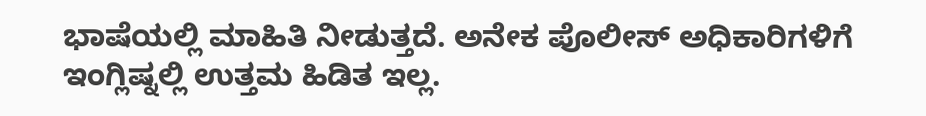ಭಾಷೆಯಲ್ಲಿ ಮಾಹಿತಿ ನೀಡುತ್ತದೆ. ಅನೇಕ ಪೊಲೀಸ್ ಅಧಿಕಾರಿಗಳಿಗೆ ಇಂಗ್ಲಿಷ್ನಲ್ಲಿ ಉತ್ತಮ ಹಿಡಿತ ಇಲ್ಲ.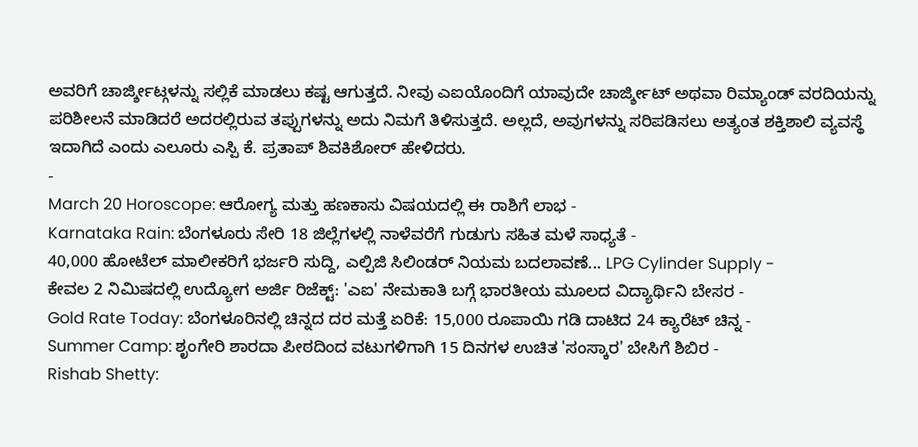ಅವರಿಗೆ ಚಾರ್ಜ್ಶೀಟ್ಗಳನ್ನು ಸಲ್ಲಿಕೆ ಮಾಡಲು ಕಷ್ಟ ಆಗುತ್ತದೆ. ನೀವು ಎಐಯೊಂದಿಗೆ ಯಾವುದೇ ಚಾರ್ಜ್ಶೀಟ್ ಅಥವಾ ರಿಮ್ಯಾಂಡ್ ವರದಿಯನ್ನು ಪರಿಶೀಲನೆ ಮಾಡಿದರೆ ಅದರಲ್ಲಿರುವ ತಪ್ಪುಗಳನ್ನು ಅದು ನಿಮಗೆ ತಿಳಿಸುತ್ತದೆ. ಅಲ್ಲದೆ, ಅವುಗಳನ್ನು ಸರಿಪಡಿಸಲು ಅತ್ಯಂತ ಶಕ್ತಿಶಾಲಿ ವ್ಯವಸ್ಥೆ ಇದಾಗಿದೆ ಎಂದು ಎಲೂರು ಎಸ್ಪಿ ಕೆ. ಪ್ರತಾಪ್ ಶಿವಕಿಶೋರ್ ಹೇಳಿದರು.
-
March 20 Horoscope: ಆರೋಗ್ಯ ಮತ್ತು ಹಣಕಾಸು ವಿಷಯದಲ್ಲಿ ಈ ರಾಶಿಗೆ ಲಾಭ -
Karnataka Rain: ಬೆಂಗಳೂರು ಸೇರಿ 18 ಜಿಲ್ಲೆಗಳಲ್ಲಿ ನಾಳೆವರೆಗೆ ಗುಡುಗು ಸಹಿತ ಮಳೆ ಸಾಧ್ಯತೆ -
40,000 ಹೋಟೆಲ್ ಮಾಲೀಕರಿಗೆ ಭರ್ಜರಿ ಸುದ್ದಿ, ಎಲ್ಪಿಜಿ ಸಿಲಿಂಡರ್ ನಿಯಮ ಬದಲಾವಣೆ... LPG Cylinder Supply -
ಕೇವಲ 2 ನಿಮಿಷದಲ್ಲಿ ಉದ್ಯೋಗ ಅರ್ಜಿ ರಿಜೆಕ್ಟ್: 'ಎಐ' ನೇಮಕಾತಿ ಬಗ್ಗೆ ಭಾರತೀಯ ಮೂಲದ ವಿದ್ಯಾರ್ಥಿನಿ ಬೇಸರ -
Gold Rate Today: ಬೆಂಗಳೂರಿನಲ್ಲಿ ಚಿನ್ನದ ದರ ಮತ್ತೆ ಏರಿಕೆ: 15,000 ರೂಪಾಯಿ ಗಡಿ ದಾಟಿದ 24 ಕ್ಯಾರೆಟ್ ಚಿನ್ನ -
Summer Camp: ಶೃಂಗೇರಿ ಶಾರದಾ ಪೀಠದಿಂದ ವಟುಗಳಿಗಾಗಿ 15 ದಿನಗಳ ಉಚಿತ 'ಸಂಸ್ಕಾರ' ಬೇಸಿಗೆ ಶಿಬಿರ -
Rishab Shetty: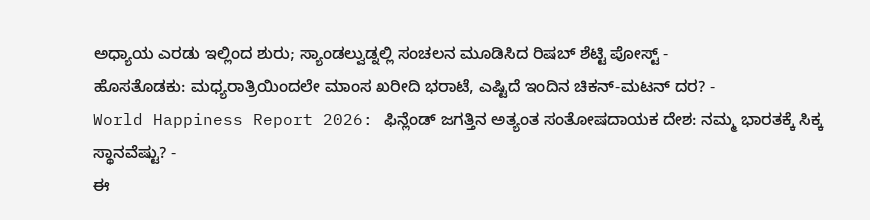ಅಧ್ಯಾಯ ಎರಡು ಇಲ್ಲಿಂದ ಶುರು; ಸ್ಯಾಂಡಲ್ವುಡ್ನಲ್ಲಿ ಸಂಚಲನ ಮೂಡಿಸಿದ ರಿಷಬ್ ಶೆಟ್ಟಿ ಪೋಸ್ಟ್ -
ಹೊಸತೊಡಕು: ಮಧ್ಯರಾತ್ರಿಯಿಂದಲೇ ಮಾಂಸ ಖರೀದಿ ಭರಾಟೆ, ಎಷ್ಟಿದೆ ಇಂದಿನ ಚಿಕನ್-ಮಟನ್ ದರ? -
World Happiness Report 2026: ಫಿನ್ಲೆಂಡ್ ಜಗತ್ತಿನ ಅತ್ಯಂತ ಸಂತೋಷದಾಯಕ ದೇಶ: ನಮ್ಮ ಭಾರತಕ್ಕೆ ಸಿಕ್ಕ ಸ್ಥಾನವೆಷ್ಟು? -
ಈ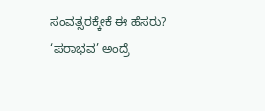ಸಂವತ್ಸರಕ್ಕೇಕೆ ಈ ಹೆಸರು? ‘ಪರಾಭವ’ ಅಂದ್ರೆ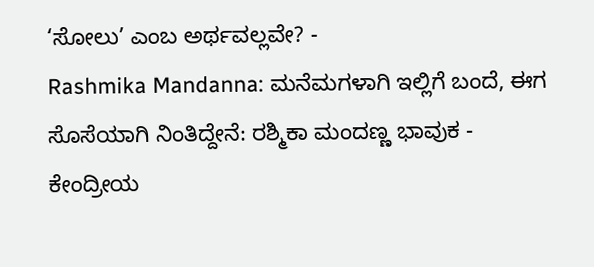‘ಸೋಲು’ ಎಂಬ ಅರ್ಥವಲ್ಲವೇ? -
Rashmika Mandanna: ಮನೆಮಗಳಾಗಿ ಇಲ್ಲಿಗೆ ಬಂದೆ, ಈಗ ಸೊಸೆಯಾಗಿ ನಿಂತಿದ್ದೇನೆ: ರಶ್ಮಿಕಾ ಮಂದಣ್ಣ ಭಾವುಕ -
ಕೇಂದ್ರೀಯ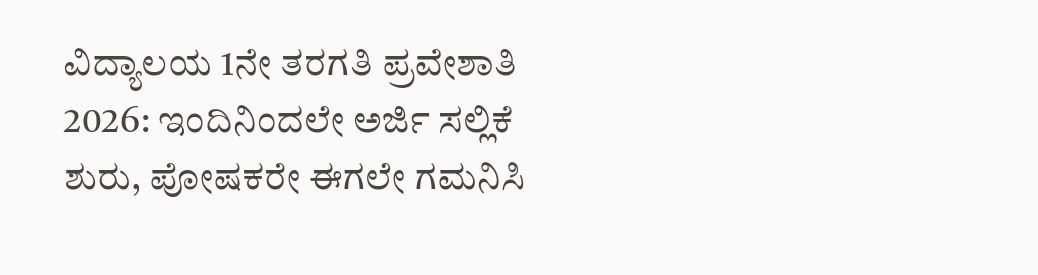ವಿದ್ಯಾಲಯ 1ನೇ ತರಗತಿ ಪ್ರವೇಶಾತಿ 2026: ಇಂದಿನಿಂದಲೇ ಅರ್ಜಿ ಸಲ್ಲಿಕೆ ಶುರು, ಪೋಷಕರೇ ಈಗಲೇ ಗಮನಿಸಿ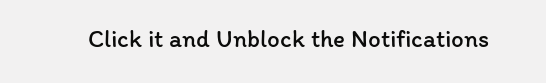Click it and Unblock the Notifications